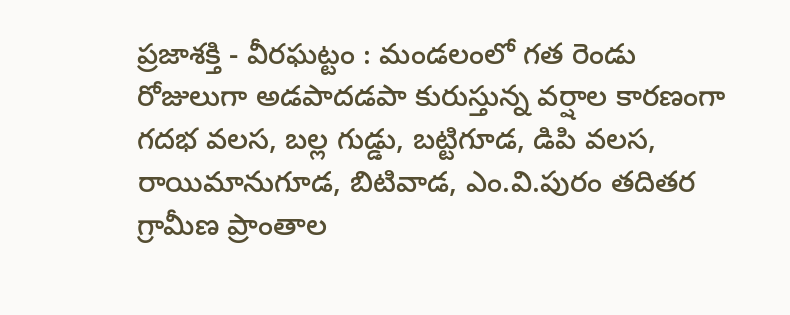ప్రజాశక్తి - వీరఘట్టం : మండలంలో గత రెండు రోజులుగా అడపాదడపా కురుస్తున్న వర్షాల కారణంగా గదభ వలస, బల్ల గుడ్డు, బట్టిగూడ, డిపి వలస, రాయిమానుగూడ, బిటివాడ, ఎం.వి.పురం తదితర గ్రామీణ ప్రాంతాల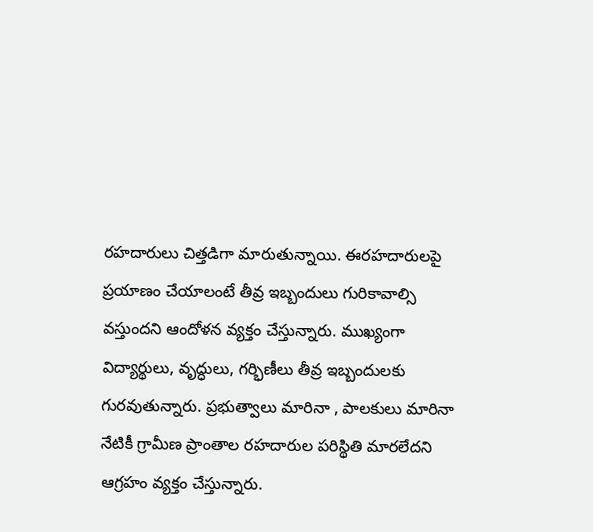రహదారులు చిత్తడిగా మారుతున్నాయి. ఈరహదారులపై ప్రయాణం చేయాలంటే తీవ్ర ఇబ్బందులు గురికావాల్సి వస్తుందని ఆందోళన వ్యక్తం చేస్తున్నారు. ముఖ్యంగా విద్యార్థులు, వృద్ధులు, గర్భిణీలు తీవ్ర ఇబ్బందులకు గురవుతున్నారు. ప్రభుత్వాలు మారినా , పాలకులు మారినా నేటికీ గ్రామీణ ప్రాంతాల రహదారుల పరిస్థితి మారలేదని ఆగ్రహం వ్యక్తం చేస్తున్నారు.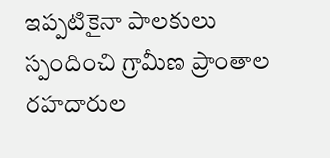ఇప్పటికైనా పాలకులు స్పందించి గ్రామీణ ప్రాంతాల రహదారుల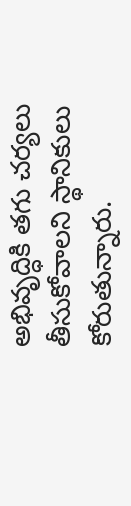అభివృద్ధికి తగు చర్యలు తీసుకోవాలని స్థానికులు కోరుతున్నారు.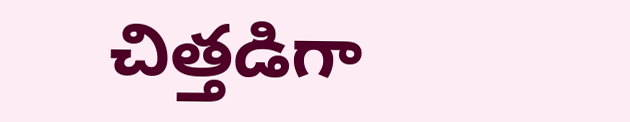చిత్తడిగా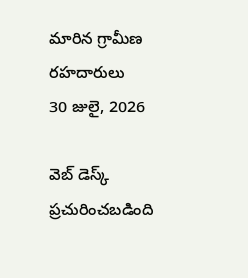మారిన గ్రామీణ రహదారులు
30 జులై, 2026

వెబ్ డెస్క్
ప్రచురించబడింది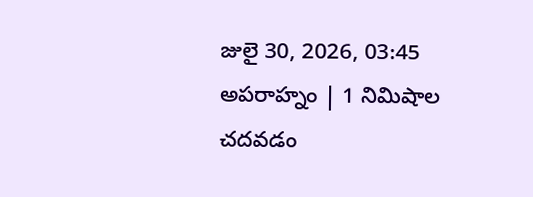జులై 30, 2026, 03:45 అపరాహ్నం | 1 నిమిషాల చదవడం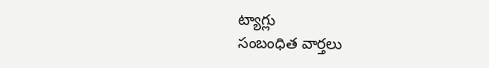ట్యాగ్లు
సంబంధిత వార్తలు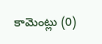కామెంట్లు (0)